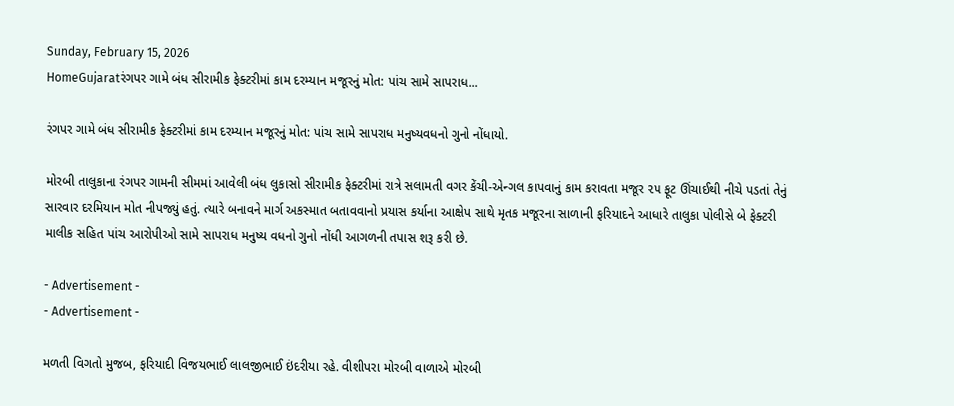Sunday, February 15, 2026
HomeGujaratરંગપર ગામે બંધ સીરામીક ફેક્ટરીમાં કામ દરમ્યાન મજૂરનું મોત: પાંચ સામે સાપરાધ...

રંગપર ગામે બંધ સીરામીક ફેક્ટરીમાં કામ દરમ્યાન મજૂરનું મોત: પાંચ સામે સાપરાધ મનુષ્યવધનો ગુનો નોંધાયો.

મોરબી તાલુકાના રંગપર ગામની સીમમાં આવેલી બંધ લુકાસો સીરામીક ફેક્ટરીમાં રાત્રે સલામતી વગર કેંચી-એન્ગલ કાપવાનું કામ કરાવતા મજૂર ૨૫ ફૂટ ઊંચાઈથી નીચે પડતાં તેનું સારવાર દરમિયાન મોત નીપજ્યું હતું. ત્યારે બનાવને માર્ગ અકસ્માત બતાવવાનો પ્રયાસ કર્યાના આક્ષેપ સાથે મૃતક મજૂરના સાળાની ફરિયાદને આધારે તાલુકા પોલીસે બે ફેક્ટરી માલીક સહિત પાંચ આરોપીઓ સામે સાપરાધ મનુષ્ય વધનો ગુનો નોંધી આગળની તપાસ શરૂ કરી છે.

- Advertisement -
- Advertisement -

મળતી વિગતો મુજબ, ફરિયાદી વિજયભાઈ લાલજીભાઈ ઇંદરીયા રહે. વીશીપરા મોરબી વાળાએ મોરબી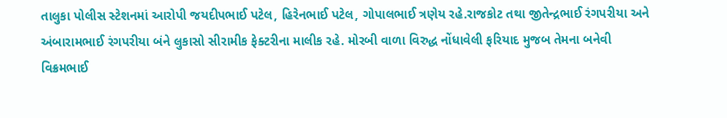તાલુકા પોલીસ સ્ટેશનમાં આરોપી જયદીપભાઈ પટેલ, હિરેનભાઈ પટેલ, ગોપાલભાઈ ત્રણેય રહે.રાજકોટ તથા જીતેન્દ્રભાઈ રંગપરીયા અને અંબારામભાઈ રંગપરીયા બંને લુકાસો સીરામીક ફેક્ટરીના માલીક રહે. મોરબી વાળા વિરુદ્ધ નોંધાવેલી ફરિયાદ મુજબ તેમના બનેવી વિક્રમભાઈ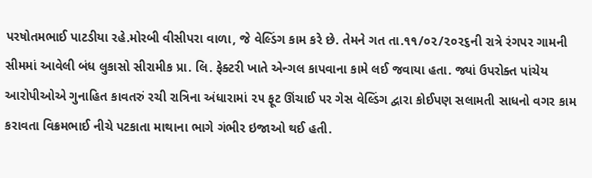પરષોતમભાઈ પાટડીયા રહે.મોરબી વીસીપરા વાળા, જે વેલ્ડિંગ કામ કરે છે. તેમને ગત તા.૧૧/૦૨/૨૦૨૬ની રાત્રે રંગપર ગામની સીમમાં આવેલી બંધ લુકાસો સીરામીક પ્રા. લિ. ફેક્ટરી ખાતે એન્ગલ કાપવાના કામે લઈ જવાયા હતા. જ્યાં ઉપરોક્ત પાંચેય આરોપીઓએ ગુનાહિત કાવતરું રચી રાત્રિના અંધારામાં ૨૫ ફૂટ ઊંચાઈ પર ગેસ વેલ્ડિંગ દ્વારા કોઈપણ સલામતી સાધનો વગર કામ કરાવતા વિક્રમભાઈ નીચે પટકાતા માથાના ભાગે ગંભીર ઇજાઓ થઈ હતી.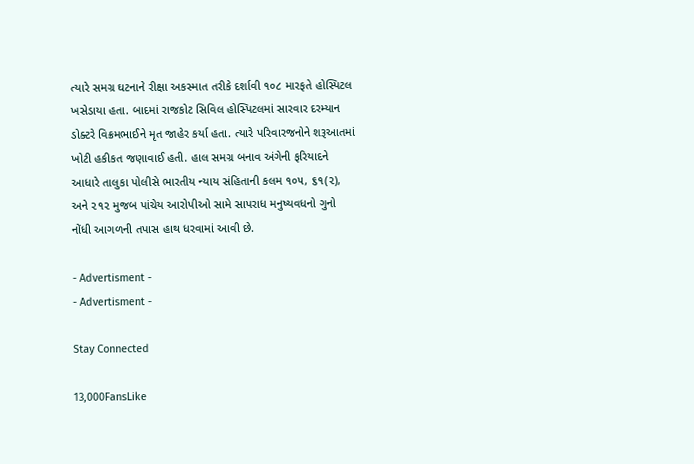ત્યારે સમગ્ર ઘટનાને રીક્ષા અકસ્માત તરીકે દર્શાવી ૧૦૮ મારફતે હોસ્પિટલ ખસેડાયા હતા. બાદમાં રાજકોટ સિવિલ હોસ્પિટલમાં સારવાર દરમ્યાન ડોક્ટરે વિક્રમભાઈને મૃત જાહેર કર્યા હતા. ત્યારે પરિવારજનોને શરૂઆતમાં ખોટી હકીકત જણાવાઈ હતી. હાલ સમગ્ર બનાવ અંગેની ફરિયાદને આધારે તાલુકા પોલીસે ભારતીય ન્યાય સંહિતાની કલમ ૧૦૫, ૬૧(૨), અને ૨૧૨ મુજબ પાંચેય આરોપીઓ સામે સાપરાધ મનુષ્યવધનો ગુનો નોંધી આગળની તપાસ હાથ ધરવામાં આવી છે.

- Advertisment -
- Advertisment -

Stay Connected

13,000FansLike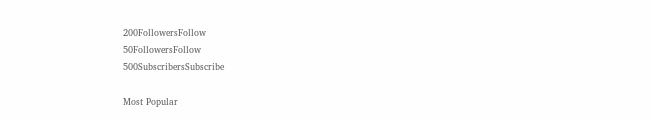200FollowersFollow
50FollowersFollow
500SubscribersSubscribe

Most Popular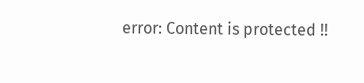error: Content is protected !!